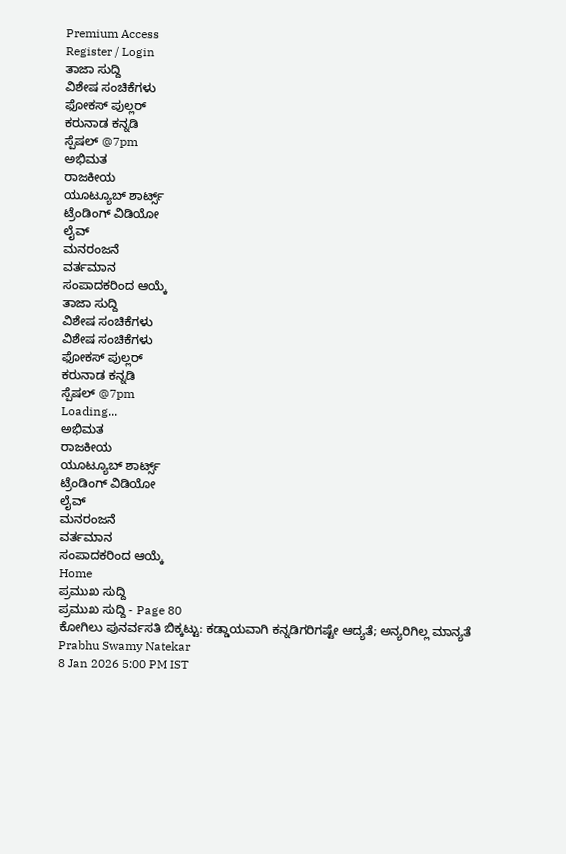Premium Access
Register / Login
ತಾಜಾ ಸುದ್ದಿ
ವಿಶೇಷ ಸಂಚಿಕೆಗಳು
ಫೋಕಸ್ ಪುಲ್ಲರ್
ಕರುನಾಡ ಕನ್ನಡಿ
ಸ್ಪೆಷಲ್ @7pm
ಅಭಿಮತ
ರಾಜಕೀಯ
ಯೂಟ್ಯೂಬ್ ಶಾರ್ಟ್ಸ್
ಟ್ರೆಂಡಿಂಗ್ ವಿಡಿಯೋ
ಲೈವ್
ಮನರಂಜನೆ
ವರ್ತಮಾನ
ಸಂಪಾದಕರಿಂದ ಆಯ್ಕೆ
ತಾಜಾ ಸುದ್ದಿ
ವಿಶೇಷ ಸಂಚಿಕೆಗಳು
ವಿಶೇಷ ಸಂಚಿಕೆಗಳು
ಫೋಕಸ್ ಪುಲ್ಲರ್
ಕರುನಾಡ ಕನ್ನಡಿ
ಸ್ಪೆಷಲ್ @7pm
Loading...
ಅಭಿಮತ
ರಾಜಕೀಯ
ಯೂಟ್ಯೂಬ್ ಶಾರ್ಟ್ಸ್
ಟ್ರೆಂಡಿಂಗ್ ವಿಡಿಯೋ
ಲೈವ್
ಮನರಂಜನೆ
ವರ್ತಮಾನ
ಸಂಪಾದಕರಿಂದ ಆಯ್ಕೆ
Home
ಪ್ರಮುಖ ಸುದ್ದಿ
ಪ್ರಮುಖ ಸುದ್ದಿ - Page 80
ಕೋಗಿಲು ಪುನರ್ವಸತಿ ಬಿಕ್ಕಟ್ಟು: ಕಡ್ಡಾಯವಾಗಿ ಕನ್ನಡಿಗರಿಗಷ್ಟೇ ಆದ್ಯತೆ; ಅನ್ಯರಿಗಿಲ್ಲ ಮಾನ್ಯತೆ
Prabhu Swamy Natekar
8 Jan 2026 5:00 PM IST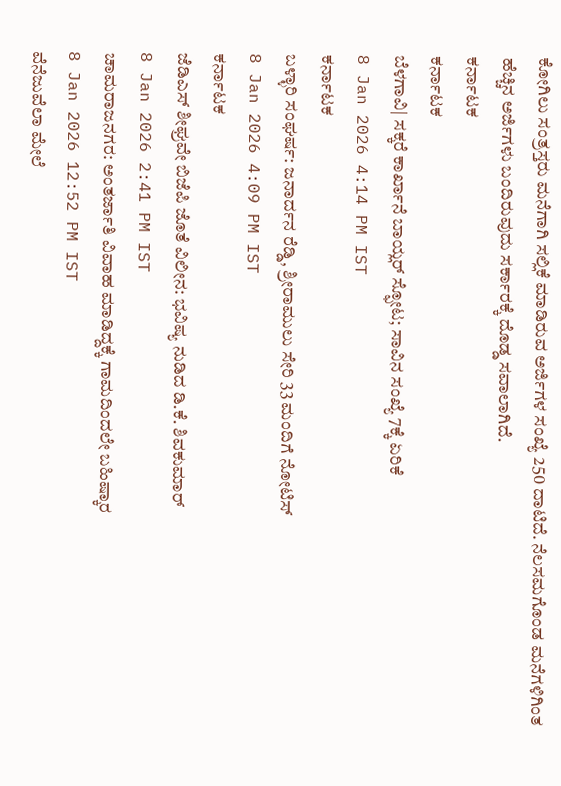ಕೋಗಿಲು ಸಂತ್ರಸ್ತರು ಮನೆಗಾಗಿ ಸಲ್ಲಿಕೆ ಮಾಡಿರುವ ಅರ್ಜಿಗಳ ಸಂಖ್ಯೆ 250 ದಾಟಿದೆ. ನೆಲಸಮಗೊಂಡ ಮನೆಗಳಿಗಿಂತ ಹೆಚ್ಚಿನ ಅರ್ಜಿಗಳು ಬಂದಿರುವುದು ಸರ್ಕಾರಕ್ಕೆ ದೊಡ್ಡ ಸವಾಲಾಗಿದೆ.
ಕರ್ನಾಟಕ
ಕರ್ನಾಟಕ
ಬೆಳಗಾವಿ| ಸಕ್ಕರೆ ಕಾರ್ಖಾನೆ ಬಾಯ್ಲರ್ ಸ್ಫೋಟ; ಸಾವಿನ ಸಂಖ್ಯೆ 7ಕ್ಕೆ ಏರಿಕೆ
8 Jan 2026 4:14 PM IST
ಕರ್ನಾಟಕ
ಬಳ್ಳಾರಿ ಸಂಘರ್ಷ: ಜನಾರ್ದನ ರೆಡ್ಡಿ, ಶ್ರೀರಾಮುಲು ಸೇರಿ 33 ಮಂದಿಗೆ ನೋಟಿಸ್
8 Jan 2026 4:09 PM IST
ಕರ್ನಾಟಕ
ಜೆಡಿಎಸ್ ಶೀಘ್ರವೇ ಬಿಜೆಪಿ ಜೊತೆ ವಿಲೀನ: ಭವಿಷ್ಯ ನುಡಿದ ಡಿ.ಕೆ. ಶಿವಕುಮಾರ್
8 Jan 2026 2:41 PM IST
ಚಾಮರಾಜನಗರ: ಅಂತರ್ಜಾತಿ ವಿವಾಹ ಮಾಡಿದ್ದಕ್ಕೆ ಗಾಮದಿಂದಲೇ ಬಹಿಷ್ಕಾರ
8 Jan 2026 12:52 PM IST
ವೆನೆಜುವೆಲಾ ಮೇಲೆ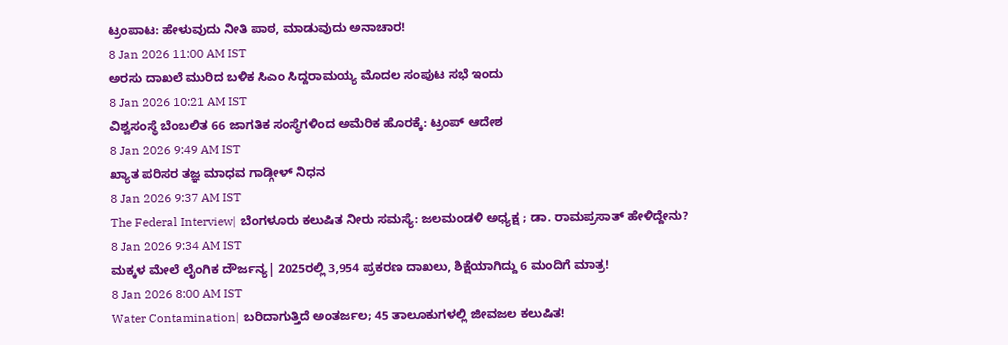ಟ್ರಂಪಾಟ: ಹೇಳುವುದು ನೀತಿ ಪಾಠ, ಮಾಡುವುದು ಅನಾಚಾರ!
8 Jan 2026 11:00 AM IST
ಅರಸು ದಾಖಲೆ ಮುರಿದ ಬಳಿಕ ಸಿಎಂ ಸಿದ್ದರಾಮಯ್ಯ ಮೊದಲ ಸಂಪುಟ ಸಭೆ ಇಂದು
8 Jan 2026 10:21 AM IST
ವಿಶ್ವಸಂಸ್ಥೆ ಬೆಂಬಲಿತ 66 ಜಾಗತಿಕ ಸಂಸ್ಥೆಗಳಿಂದ ಅಮೆರಿಕ ಹೊರಕ್ಕೆ: ಟ್ರಂಪ್ ಆದೇಶ
8 Jan 2026 9:49 AM IST
ಖ್ಯಾತ ಪರಿಸರ ತಜ್ಞ ಮಾಧವ ಗಾಡ್ಗೀಳ್ ನಿಧನ
8 Jan 2026 9:37 AM IST
The Federal Interview| ಬೆಂಗಳೂರು ಕಲುಷಿತ ನೀರು ಸಮಸ್ಯೆ: ಜಲಮಂಡಳಿ ಅಧ್ಯಕ್ಷ ; ಡಾ. ರಾಮಪ್ರಸಾತ್ ಹೇಳಿದ್ದೇನು?
8 Jan 2026 9:34 AM IST
ಮಕ್ಕಳ ಮೇಲೆ ಲೈಂಗಿಕ ದೌರ್ಜನ್ಯ| 2025ರಲ್ಲಿ 3,954 ಪ್ರಕರಣ ದಾಖಲು, ಶಿಕ್ಷೆಯಾಗಿದ್ದು 6 ಮಂದಿಗೆ ಮಾತ್ರ!
8 Jan 2026 8:00 AM IST
Water Contamination| ಬರಿದಾಗುತ್ತಿದೆ ಅಂತರ್ಜಲ; 45 ತಾಲೂಕುಗಳಲ್ಲಿ ಜೀವಜಲ ಕಲುಷಿತ!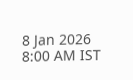8 Jan 2026 8:00 AM IST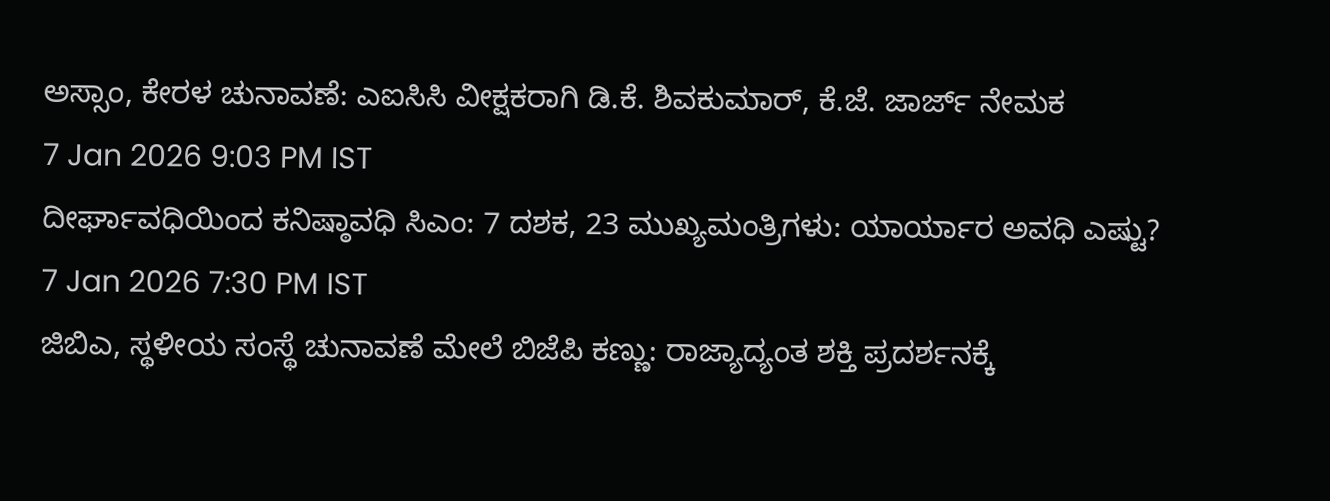ಅಸ್ಸಾಂ, ಕೇರಳ ಚುನಾವಣೆ: ಎಐಸಿಸಿ ವೀಕ್ಷಕರಾಗಿ ಡಿ.ಕೆ. ಶಿವಕುಮಾರ್, ಕೆ.ಜೆ. ಜಾರ್ಜ್ ನೇಮಕ
7 Jan 2026 9:03 PM IST
ದೀರ್ಘಾವಧಿಯಿಂದ ಕನಿಷ್ಠಾವಧಿ ಸಿಎಂ: 7 ದಶಕ, 23 ಮುಖ್ಯಮಂತ್ರಿಗಳು: ಯಾರ್ಯಾರ ಅವಧಿ ಎಷ್ಟು?
7 Jan 2026 7:30 PM IST
ಜಿಬಿಎ, ಸ್ಥಳೀಯ ಸಂಸ್ಥೆ ಚುನಾವಣೆ ಮೇಲೆ ಬಿಜೆಪಿ ಕಣ್ಣು: ರಾಜ್ಯಾದ್ಯಂತ ಶಕ್ತಿ ಪ್ರದರ್ಶನಕ್ಕೆ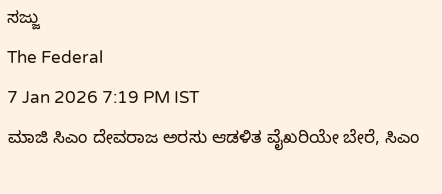ಸಜ್ಜು
The Federal
7 Jan 2026 7:19 PM IST
ಮಾಜಿ ಸಿಎಂ ದೇವರಾಜ ಅರಸು ಆಡಳಿತ ವೈಖರಿಯೇ ಬೇರೆ, ಸಿಎಂ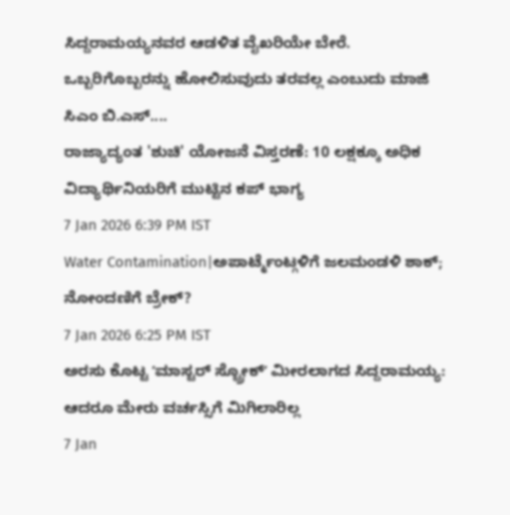ಸಿದ್ದರಾಮಯ್ಯನವರ ಆಡಳಿತ ವೈಖರಿಯೇ ಬೇರೆ. ಒಬ್ಬರಿಗೊಬ್ಬರನ್ನು ಹೋಲಿಸುವುದು ತರವಲ್ಲ ಎಂಬುದು ಮಾಜಿ ಸಿಎಂ ಬಿ.ಎಸ್....
ರಾಜ್ಯಾದ್ಯಂತ 'ಶುಚಿ' ಯೋಜನೆ ವಿಸ್ತರಣೆ: 10 ಲಕ್ಷಕ್ಕೂ ಅಧಿಕ ವಿದ್ಯಾರ್ಥಿನಿಯರಿಗೆ ಮುಟ್ಟಿನ ಕಪ್ ಭಾಗ್ಯ
7 Jan 2026 6:39 PM IST
Water Contamination|ಅಪಾರ್ಟ್ಮೆಂಟ್ಗಳಿಗೆ ಜಲಮಂಡಳಿ ಶಾಕ್; ನೋಂದಣಿಗೆ ಬ್ರೇಕ್?
7 Jan 2026 6:25 PM IST
ಅರಸು ಕೊಟ್ಟ ʼಮಾಸ್ಟರ್ ಸ್ಟ್ರೋಕ್ʼ ಮೀರಲಾಗದ ಸಿದ್ದರಾಮಯ್ಯ: ಆದರೂ ಮೇರು ವರ್ಚಸ್ಸಿಗೆ ಮಿಗಿಲಾರಿಲ್ಲ
7 Jan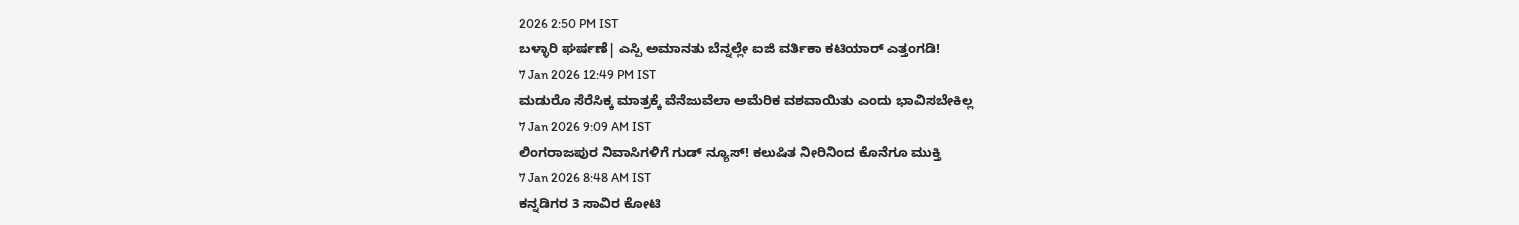2026 2:50 PM IST
ಬಳ್ಳಾರಿ ಘರ್ಷಣೆ| ಎಸ್ಪಿ ಅಮಾನತು ಬೆನ್ನಲ್ಲೇ ಐಜಿ ವರ್ತಿಕಾ ಕಟಿಯಾರ್ ಎತ್ತಂಗಡಿ!
7 Jan 2026 12:49 PM IST
ಮಡುರೊ ಸೆರೆಸಿಕ್ಕ ಮಾತ್ರಕ್ಕೆ ವೆನೆಜುವೆಲಾ ಅಮೆರಿಕ ವಶವಾಯಿತು ಎಂದು ಭಾವಿಸಬೇಕಿಲ್ಲ
7 Jan 2026 9:09 AM IST
ಲಿಂಗರಾಜಪುರ ನಿವಾಸಿಗಳಿಗೆ ಗುಡ್ ನ್ಯೂಸ್! ಕಲುಷಿತ ನೀರಿನಿಂದ ಕೊನೆಗೂ ಮುಕ್ತಿ
7 Jan 2026 8:48 AM IST
ಕನ್ನಡಿಗರ 3 ಸಾವಿರ ಕೋಟಿ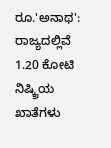ರೂ.'ಅನಾಥ': ರಾಜ್ಯದಲ್ಲಿವೆ 1.20 ಕೋಟಿ ನಿಷ್ಕ್ರಿಯ ಖಾತೆಗಳು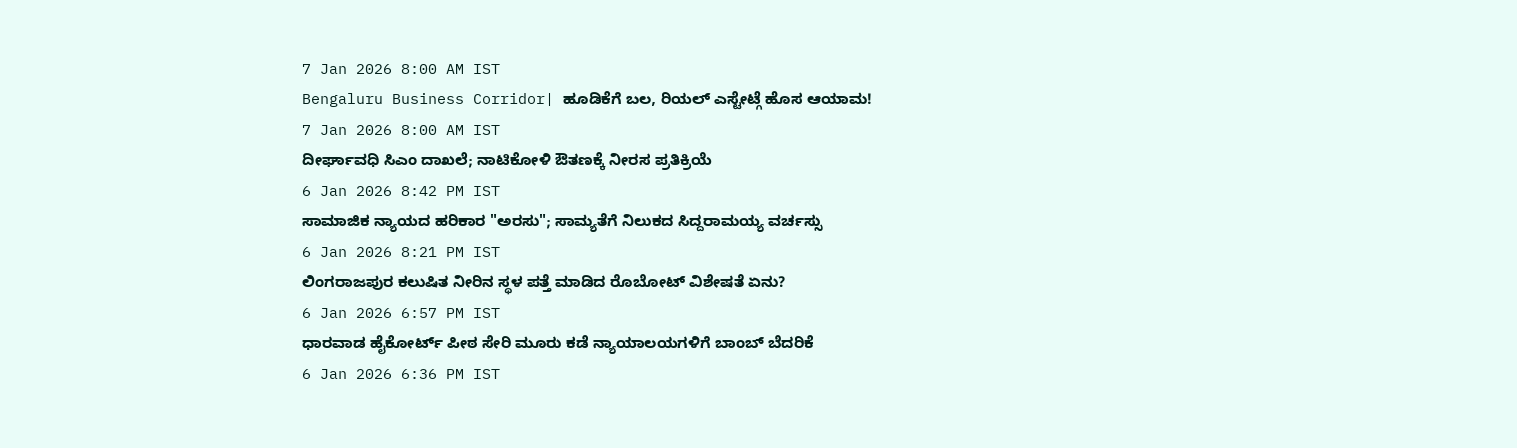7 Jan 2026 8:00 AM IST
Bengaluru Business Corridor| ಹೂಡಿಕೆಗೆ ಬಲ, ರಿಯಲ್ ಎಸ್ಟೇಟ್ಗೆ ಹೊಸ ಆಯಾಮ!
7 Jan 2026 8:00 AM IST
ದೀರ್ಘಾವಧಿ ಸಿಎಂ ದಾಖಲೆ; ನಾಟಿಕೋಳಿ ಔತಣಕ್ಕೆ ನೀರಸ ಪ್ರತಿಕ್ರಿಯೆ
6 Jan 2026 8:42 PM IST
ಸಾಮಾಜಿಕ ನ್ಯಾಯದ ಹರಿಕಾರ "ಅರಸು"; ಸಾಮ್ಯತೆಗೆ ನಿಲುಕದ ಸಿದ್ದರಾಮಯ್ಯ ವರ್ಚಸ್ಸು
6 Jan 2026 8:21 PM IST
ಲಿಂಗರಾಜಪುರ ಕಲುಷಿತ ನೀರಿನ ಸ್ಥಳ ಪತ್ತೆ ಮಾಡಿದ ರೊಬೋಟ್ ವಿಶೇಷತೆ ಏನು?
6 Jan 2026 6:57 PM IST
ಧಾರವಾಡ ಹೈಕೋರ್ಟ್ ಪೀಠ ಸೇರಿ ಮೂರು ಕಡೆ ನ್ಯಾಯಾಲಯಗಳಿಗೆ ಬಾಂಬ್ ಬೆದರಿಕೆ
6 Jan 2026 6:36 PM IST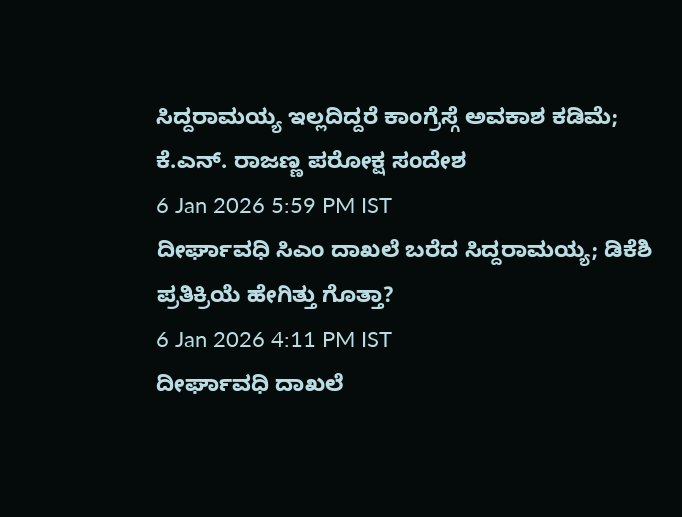ಸಿದ್ದರಾಮಯ್ಯ ಇಲ್ಲದಿದ್ದರೆ ಕಾಂಗ್ರೆಸ್ಗೆ ಅವಕಾಶ ಕಡಿಮೆ; ಕೆ.ಎನ್. ರಾಜಣ್ಣ ಪರೋಕ್ಷ ಸಂದೇಶ
6 Jan 2026 5:59 PM IST
ದೀರ್ಘಾವಧಿ ಸಿಎಂ ದಾಖಲೆ ಬರೆದ ಸಿದ್ದರಾಮಯ್ಯ; ಡಿಕೆಶಿ ಪ್ರತಿಕ್ರಿಯೆ ಹೇಗಿತ್ತು ಗೊತ್ತಾ?
6 Jan 2026 4:11 PM IST
ದೀರ್ಘಾವಧಿ ದಾಖಲೆ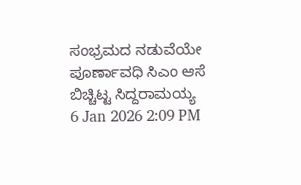ಸಂಭ್ರಮದ ನಡುವೆಯೇ ಪೂರ್ಣಾವಧಿ ಸಿಎಂ ಆಸೆ ಬಿಚ್ಚಿಟ್ಟ ಸಿದ್ದರಾಮಯ್ಯ
6 Jan 2026 2:09 PM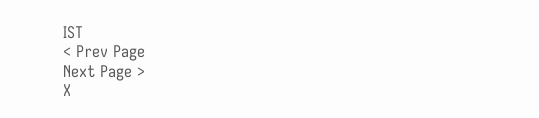IST
< Prev Page
Next Page >
X